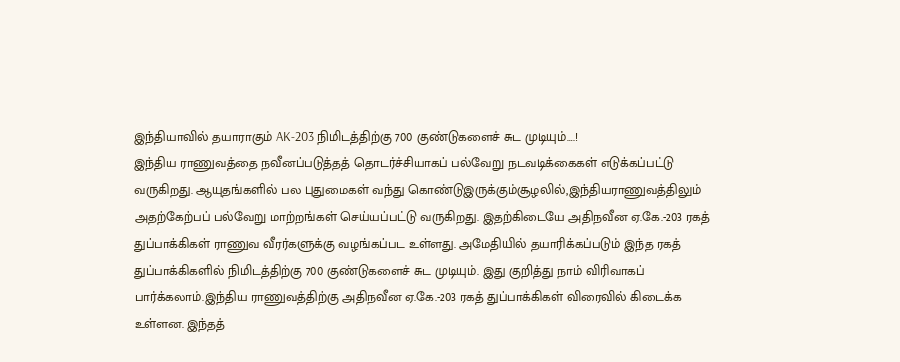இந்தியாவில் தயாராகும் AK-203 நிமிடத்திற்கு 700 குண்டுகளைச் சுட முடியும்….!
இந்திய ராணுவத்தை நவீனப்படுத்தத் தொடர்ச்சியாகப் பல்வேறு நடவடிக்கைகள் எடுக்கப்பட்டு வருகிறது. ஆயுதங்களில் பல புதுமைகள் வந்து கொண்டுஇருக்கும்சூழலில்,இந்தியராணுவத்திலும் அதற்கேற்பப் பல்வேறு மாற்றங்கள் செய்யப்பட்டு வருகிறது. இதற்கிடையே அதிநவீன ஏ.கே.-203 ரகத் துப்பாக்கிகள் ராணுவ வீரர்களுக்கு வழங்கப்பட உள்ளது. அமேதியில் தயாரிக்கப்படும் இந்த ரகத் துப்பாக்கிகளில் நிமிடத்திற்கு 700 குண்டுகளைச் சுட முடியும். இது குறித்து நாம் விரிவாகப் பார்க்கலாம்.இந்திய ராணுவத்திற்கு அதிநவீன ஏ.கே.-203 ரகத் துப்பாக்கிகள் விரைவில் கிடைக்க உள்ளன. இந்தத்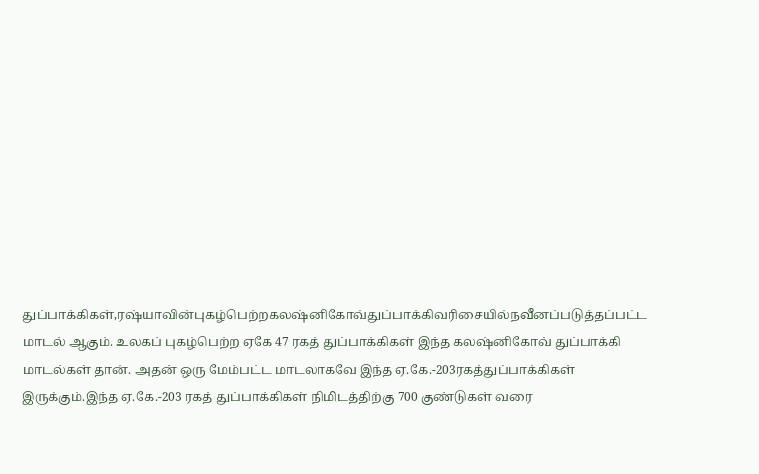துப்பாக்கிகள்,ரஷ்யாவின்புகழ்பெற்றகலஷ்னிகோவ்துப்பாக்கிவரிசையில்நவீனப்படுத்தப்பட்ட மாடல் ஆகும். உலகப் புகழ்பெற்ற ஏகே 47 ரகத் துப்பாக்கிகள் இந்த கலஷ்னிகோவ் துப்பாக்கி
மாடல்கள் தான். அதன் ஒரு மேம்பட்ட மாடலாகவே இந்த ஏ.கே.-203ரகத்துப்பாக்கிகள் இருக்கும்.இந்த ஏ.கே.-203 ரகத் துப்பாக்கிகள் நிமிடத்திற்கு 700 குண்டுகள் வரை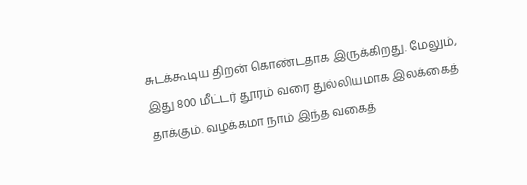சுடக்கூடிய திறன் கொண்டதாக இருக்கிறது. மேலும், இது 800 மீட்டர் தூரம் வரை துல்லியமாக இலக்கைத் தாக்கும். வழக்கமா நாம் இந்த வகைத்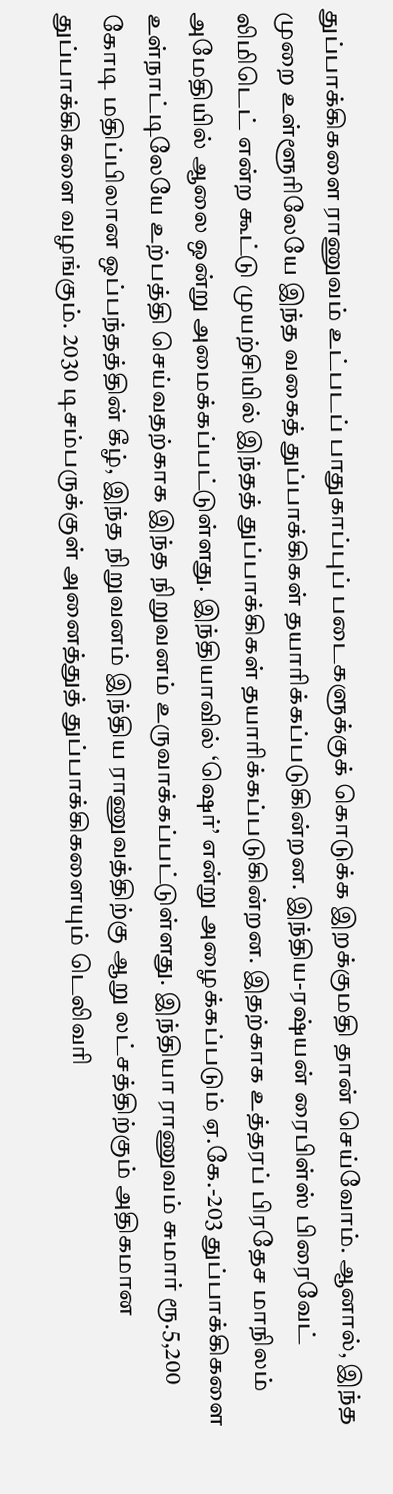துப்பாக்கிகளை ராணுவம் உட்படப் பாதுகாப்புப் படைகளுக்குக் கொடுக்க இறக்குமதி தான் செய்வோம். ஆனால், இந்த முறை உள்ளூரிலேயே இந்த வகைத் துப்பாக்கிகள் தயாரிக்கப்படுகின்றன. இந்திய-ரஷ்யன் ரைபிள்ஸ் பிரைவேட் லிமிடெட் என்ற கூட்டு முயற்சியில் இந்தத் துப்பாக்கிகள் தயாரிக்கப்படுகின்றன. இதற்காக உத்தரப் பிரதேச மாநிலம் அமேதியில் ஆலை ஒன்று அமைக்கப்பட்டுள்ளது. இந்தியாவில் ‘ஷெர்’ என்று அழைக்கப்படும் ஏ.கே.-203 துப்பாக்கிகளை உள்நாட்டிலேயே உற்பத்தி செய்வதற்காக இந்த நிறுவனம் உருவாக்கப்பட்டுள்ளது. இந்தியா ராணுவம் சுமார் ரூ.5,200 கோடி மதிப்பிலான ஒப்பந்தத்தின் கீழ், இந்த நிறுவனம் இந்திய ராணுவத்திற்கு ஆறு லட்சத்திற்கும் அதிகமான துப்பாக்கிகளை வழங்கும். 2030 டிசம்பருக்குள் அனைத்துத் துப்பாக்கிகளையும் டெலிவரி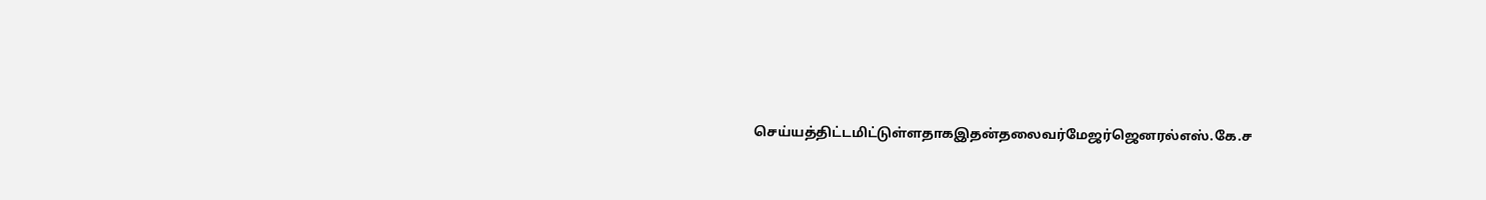செய்யத்திட்டமிட்டுள்ளதாகஇதன்தலைவர்மேஜர்ஜெனரல்எஸ்.கே.ச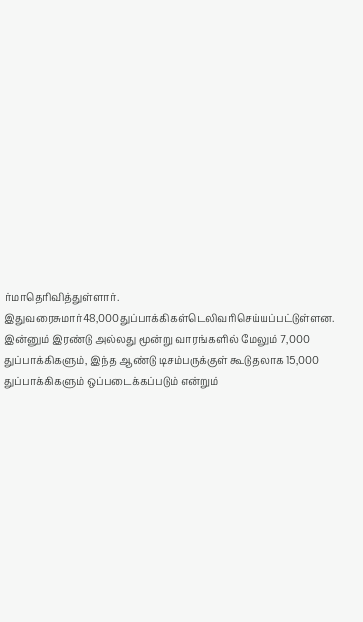ர்மாதெரிவித்துள்ளார். இதுவரைசுமார்48,000துப்பாக்கிகள்டெலிவரிசெய்யப்பட்டுள்ளன. இன்னும் இரண்டு அல்லது மூன்று வாரங்களில் மேலும் 7,000
துப்பாக்கிகளும், இந்த ஆண்டு டிசம்பருக்குள் கூடுதலாக 15,000 துப்பாக்கிகளும் ஒப்படைக்கப்படும் என்றும்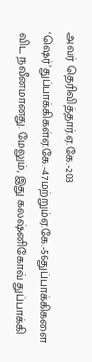அவர் தெரிவித்தார்.ஏ.கே.-203 ‘ஷெர்’துப்பாக்கிகள்ஏ.கே.-47மற்றும்ஏ.கே.-56துப்பாக்கிகளை விட நவீனமானது. மேலும், இது கலஷ்னிகோவ் துப்பாக்கி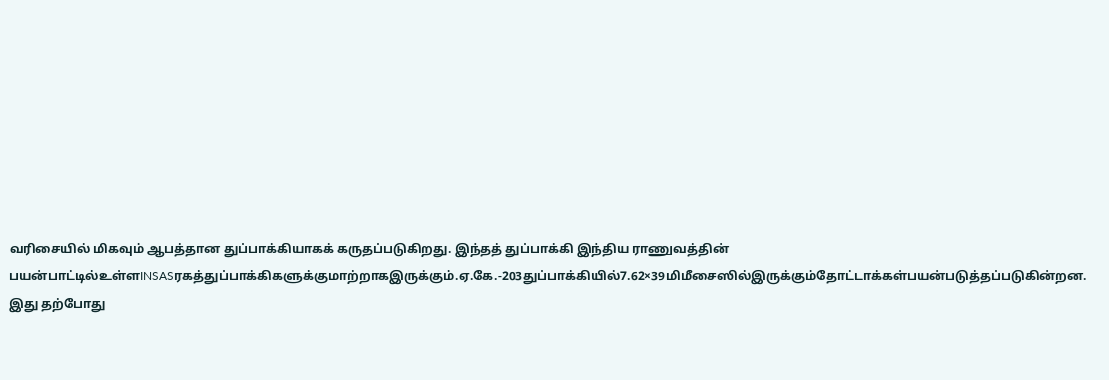வரிசையில் மிகவும் ஆபத்தான துப்பாக்கியாகக் கருதப்படுகிறது. இந்தத் துப்பாக்கி இந்திய ராணுவத்தின் பயன்பாட்டில்உள்ளINSASரகத்துப்பாக்கிகளுக்குமாற்றாகஇருக்கும்.ஏ.கே.-203துப்பாக்கியில்7.62×39மிமீசைஸில்இருக்கும்தோட்டாக்கள்பயன்படுத்தப்படுகின்றன. இது தற்போது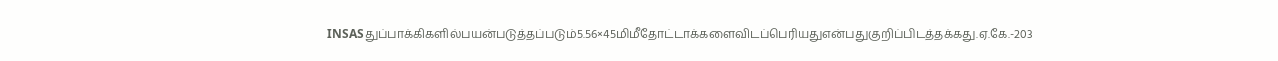INSASதுப்பாக்கிகளில்பயன்படுத்தப்படும்5.56×45மிமீதோட்டாக்களைவிடப்பெரியதுஎன்பதுகுறிப்பிடத்தக்கது.ஏ.கே.-203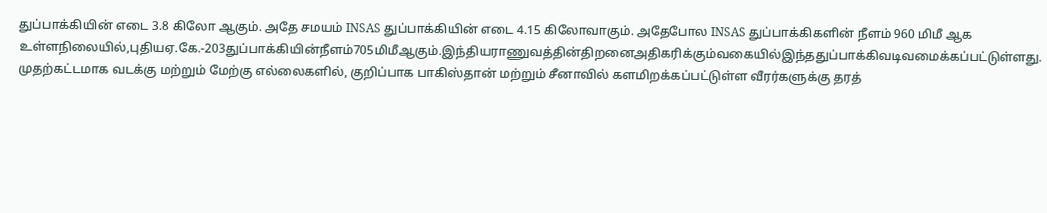துப்பாக்கியின் எடை 3.8 கிலோ ஆகும். அதே சமயம் INSAS துப்பாக்கியின் எடை 4.15 கிலோவாகும். அதேபோல INSAS துப்பாக்கிகளின் நீளம் 960 மிமீ ஆக உள்ளநிலையில்,புதியஏ.கே.-203துப்பாக்கியின்நீளம்705மிமீஆகும்.இந்தியராணுவத்தின்திறனைஅதிகரிக்கும்வகையில்இந்ததுப்பாக்கிவடிவமைக்கப்பட்டுள்ளது. முதற்கட்டமாக வடக்கு மற்றும் மேற்கு எல்லைகளில், குறிப்பாக பாகிஸ்தான் மற்றும் சீனாவில் களமிறக்கப்பட்டுள்ள வீரர்களுக்கு தரத்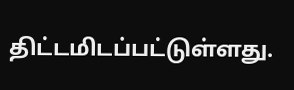திட்டமிடப்பட்டுள்ளது.